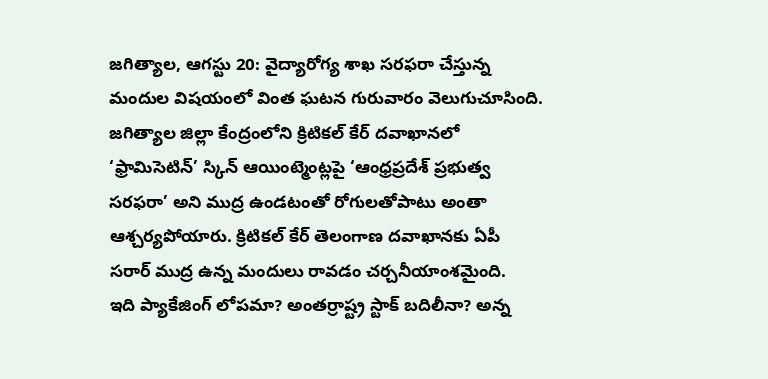జగిత్యాల, ఆగస్టు 20: వైద్యారోగ్య శాఖ సరఫరా చేస్తున్న మందుల విషయంలో వింత ఘటన గురువారం వెలుగుచూసింది. జగిత్యాల జిల్లా కేంద్రంలోని క్రిటికల్ కేర్ దవాఖానలో ‘ఫ్రామిసెటిన్’ స్కిన్ ఆయింట్మెంట్లపై ‘ఆంధ్రప్రదేశ్ ప్రభుత్వ సరఫరా’ అని ముద్ర ఉండటంతో రోగులతోపాటు అంతా ఆశ్చర్యపోయారు. క్రిటికల్ కేర్ తెలంగాణ దవాఖానకు ఏపీ సరార్ ముద్ర ఉన్న మందులు రావడం చర్చనీయాంశమైంది.
ఇది ప్యాకేజింగ్ లోపమా? అంతర్రాష్ట్ర స్టాక్ బదిలీనా? అన్న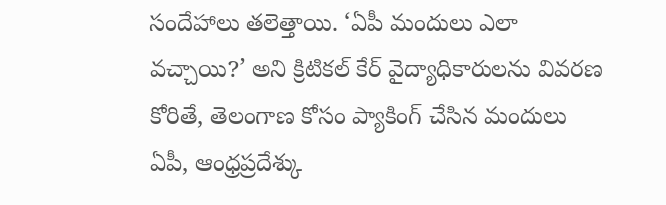సందేహాలు తలెత్తాయి. ‘ఏపీ మందులు ఎలా వచ్చాయి?’ అని క్రిటికల్ కేర్ వైద్యాధికారులను వివరణ కోరితే, తెలంగాణ కోసం ప్యాకింగ్ చేసిన మందులు ఏపీ, ఆంధ్రప్రదేశ్కు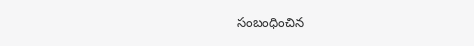సంబంధించిన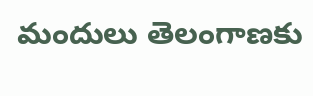మందులు తెలంగాణకు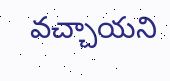వచ్చాయని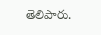తెలిపారు.